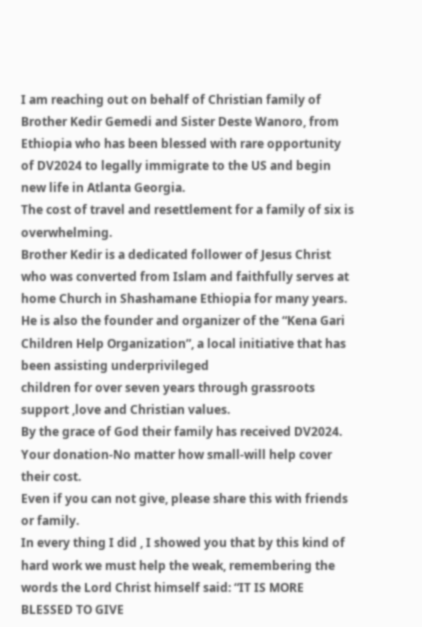I am reaching out on behalf of Christian family of Brother Kedir Gemedi and Sister Deste Wanoro, from Ethiopia who has been blessed with rare opportunity of DV2024 to legally immigrate to the US and begin new life in Atlanta Georgia.
The cost of travel and resettlement for a family of six is overwhelming.
Brother Kedir is a dedicated follower of Jesus Christ who was converted from Islam and faithfully serves at home Church in Shashamane Ethiopia for many years.
He is also the founder and organizer of the “Kena Gari Children Help Organization”, a local initiative that has been assisting underprivileged
children for over seven years through grassroots support ,love and Christian values.
By the grace of God their family has received DV2024.
Your donation-No matter how small-will help cover their cost.
Even if you can not give, please share this with friends or family.
In every thing I did , I showed you that by this kind of hard work we must help the weak, remembering the words the Lord Christ himself said: “IT IS MORE BLESSED TO GIVE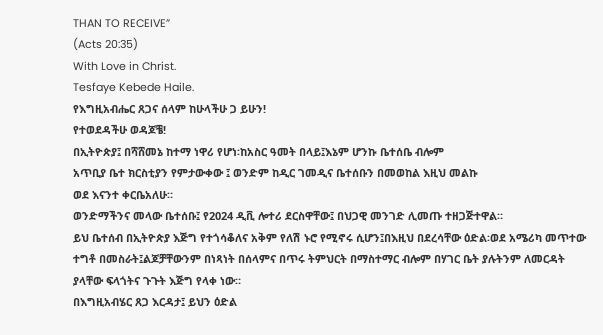THAN TO RECEIVE”
(Acts 20:35)
With Love in Christ.
Tesfaye Kebede Haile.
የእግዚአብሔር ጸጋና ሰላም ከሁላችሁ ጋ ይሁን!
የተወደዳችሁ ወዳጆቼ!
በኢትዮጵያ፤ በሻሸመኔ ከተማ ነዋሪ የሆነ፡ከአስር ዓመት በላይ፤እኔም ሆንኩ ቤተሰቤ ብሎም
አጥቢያ ቤተ ክርስቲያን የምታውቀው ፤ ወንድም ከዲር ገመዲና ቤተሰቡን በመወከል እዚህ መልኩ
ወደ እናንተ ቀርቤአለሁ።
ወንድማችንና መላው ቤተሰቡ፤ የ2024 ዲቪ ሎተሪ ደርስዋቸው፤ በህጋዊ መንገድ ሊመጡ ተዘጋጅተዋል።
ይህ ቤተሰብ በኢትዮጵያ እጅግ የተጎሳቆለና አቅም የለሽ ኑሮ የሚኖሩ ሲሆን፤በእዚህ በደረሳቸው ዕድል፡ወደ አሜሪካ መጥተው ተግቶ በመስራት፤ልጆቻቸውንም በነጻነት በሰላምና በጥሩ ትምህርት በማስተማር ብሎም በሃገር ቤት ያሉትንም ለመርዳት ያላቸው ፍላጎትና ጉጉት እጅግ የላቀ ነው።
በእግዚአብሄር ጸጋ እርዳታ፤ ይህን ዕድል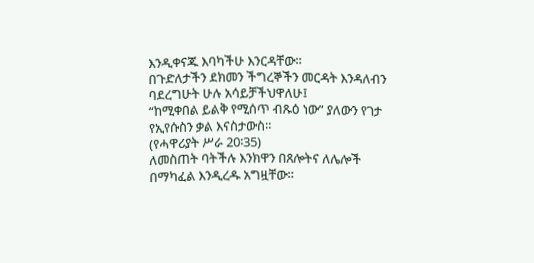እንዲቀናጁ እባካችሁ እንርዳቸው።
በጉድለታችን ደክመን ችግረኞችን መርዳት እንዳለብን ባደረግሁት ሁሉ አሳይቻችህዋለሁ፤
“ከሚቀበል ይልቅ የሚሰጥ ብጹዕ ነው” ያለውን የገታ የኢየሱስን ቃል እናስታውስ።
(የሓዋሪያት ሥራ 20፡35)
ለመስጠት ባትችሉ እንክዋን በጸሎትና ለሌሎች በማካፈል እንዲረዱ አግዟቸው።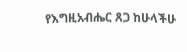የእግዚአብሔር ጸጋ ከሁላችሁ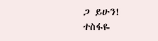ጋ ይሁን!
ተስፋዬ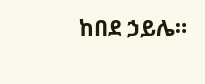ከበደ ኃይሌ።